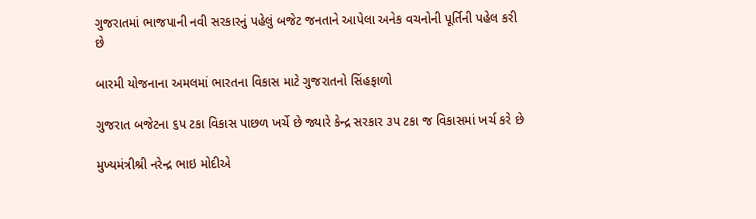ગુજરાતમાં ભાજપાની નવી સરકારનું પહેલું બજેટ જનતાને આપેલા અનેક વચનોની પૂર્તિની પહેલ કરી છે

બારમી યોજનાના અમલમાં ભારતના વિકાસ માટે ગુજરાતનો સિંહફાળો

ગુજરાત બજેટના ૬પ ટકા વિકાસ પાછળ ખર્ચે છે જ્યારે કેન્દ્ર સરકાર ૩પ ટકા જ વિકાસમાં ખર્ચ કરે છે

મુખ્યમંત્રીશ્રી નરેન્દ્ર ભાઇ મોદીએ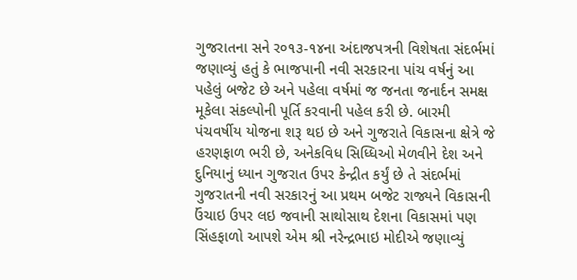ગુજરાતના સને ર૦૧૩-૧૪ના અંદાજપત્રની વિશેષતા સંદર્ભમાં જણાવ્યું હતું કે ભાજપાની નવી સરકારના પાંચ વર્ષનું આ પહેલું બજેટ છે અને પહેલા વર્ષમાં જ જનતા જનાર્દન સમક્ષ મૂકેલા સંકલ્પોની પૂર્તિ કરવાની પહેલ કરી છે. બારમી પંચવર્ષીય યોજના શરૂ થઇ છે અને ગુજરાતે વિકાસના ક્ષેત્રે જે હરણફાળ ભરી છે, અનેકવિધ સિધ્ધિઓ મેળવીને દેશ અને દુનિયાનું ધ્યાન ગુજરાત ઉપર કેન્દ્રીત કર્યું છે તે સંદર્ભમાં ગુજરાતની નવી સરકારનું આ પ્રથમ બજેટ રાજ્યને વિકાસની ઉંચાઇ ઉપર લઇ જવાની સાથોસાથ દેશના વિકાસમાં પણ સિંહફાળો આપશે એમ શ્રી નરેન્દ્રભાઇ મોદીએ જણાવ્યું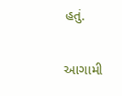હતું.

આગામી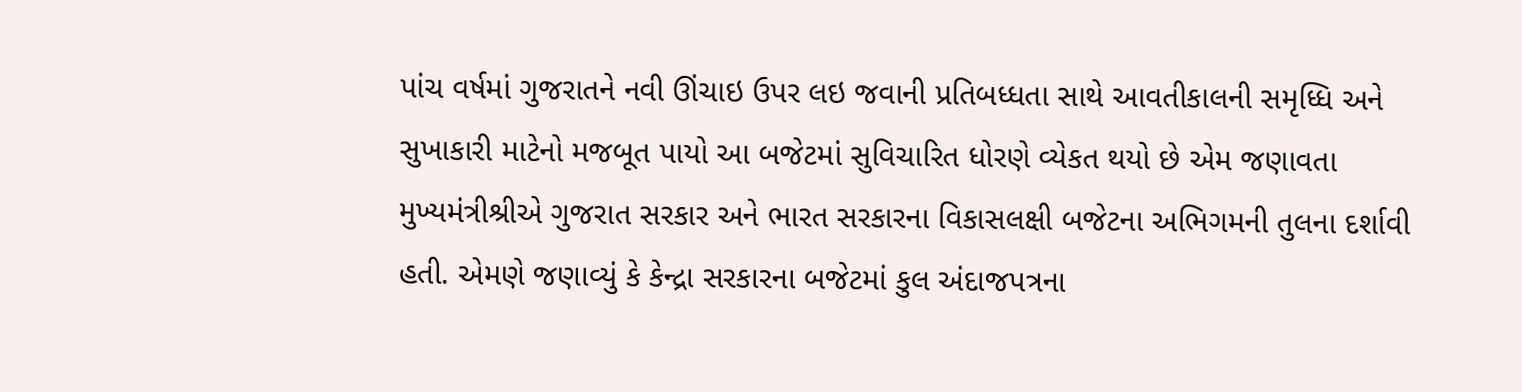પાંચ વર્ષમાં ગુજરાતને નવી ઊંચાઇ ઉપર લઇ જવાની પ્રતિબધ્ધતા સાથે આવતીકાલની સમૃધ્ધિ અને સુખાકારી માટેનો મજબૂત પાયો આ બજેટમાં સુવિચારિત ધોરણે વ્યેકત થયો છે એમ જણાવતા મુખ્યમંત્રીશ્રીએ ગુજરાત સરકાર અને ભારત સરકારના વિકાસલક્ષી બજેટના અભિગમની તુલના દર્શાવી હતી. એમણે જણાવ્યું કે કેન્દ્રા સરકારના બજેટમાં કુલ અંદાજપત્રના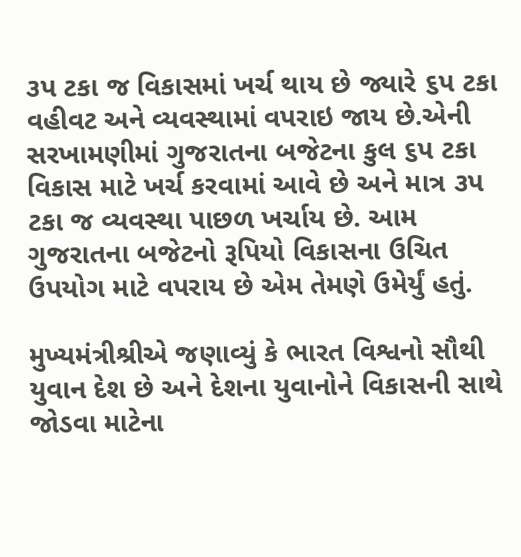૩પ ટકા જ વિકાસમાં ખર્ચ થાય છે જ્યારે ૬પ ટકા વહીવટ અને વ્યવસ્થામાં વપરાઇ જાય છે.એની સરખામણીમાં ગુજરાતના બજેટના કુલ ૬પ ટકા વિકાસ માટે ખર્ચ કરવામાં આવે છે અને માત્ર ૩પ ટકા જ વ્યવસ્થા પાછળ ખર્ચાય છે. આમ ગુજરાતના બજેટનો રૂપિયો વિકાસના ઉચિત ઉપયોગ માટે વપરાય છે એમ તેમણે ઉમેર્યું હતું.

મુખ્યમંત્રીશ્રીએ જણાવ્યું કે ભારત વિશ્વનો સૌથી યુવાન દેશ છે અને દેશના યુવાનોને વિકાસની સાથે જોડવા માટેના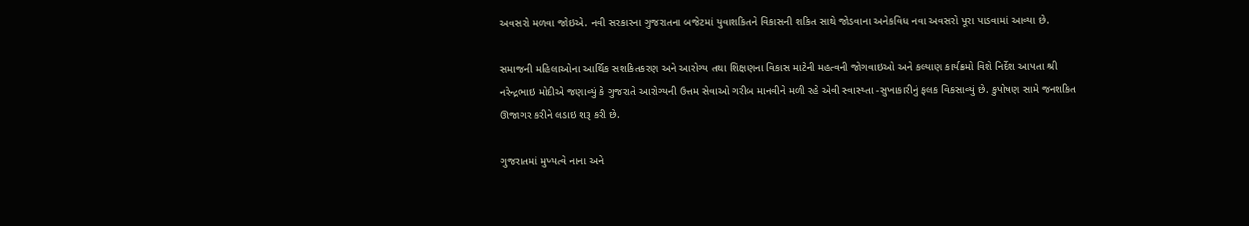અવસરો મળવા જોઇએ. નવી સરકારના ગુજરાતના બજેટમાં યુવાશકિતને વિકાસની શકિત સાથે જોડવાના અનેકવિધ નવા અવસરો પૂરા પાડવામાં આવ્યા છે.

સમાજની મહિલાઓના આર્થિક સશકિતકરણ અને આરોગ્ય તથા શિક્ષણના વિકાસ માટેની મહત્વની જોગવાઇઓ અને કલ્યાણ કાર્યક્રમો વિશે નિર્દેશ આપતા શ્રી નરેન્દ્રભાઇ મોદીએ જણાવ્યું કે ગુજરાતે આરોગ્યની ઉત્તમ સેવાઓ ગરીબ માનવીને મળી રહે એવી સ્વાસ્ય્તા -સુખાકારીનું ફલક વિકસાવ્યું છે. કુપોષણ સામે જનશકિત ઊજાગર કરીને લડાઇ શરૂ કરી છે.

ગુજરાતમાં મુખ્યત્વે નાના અને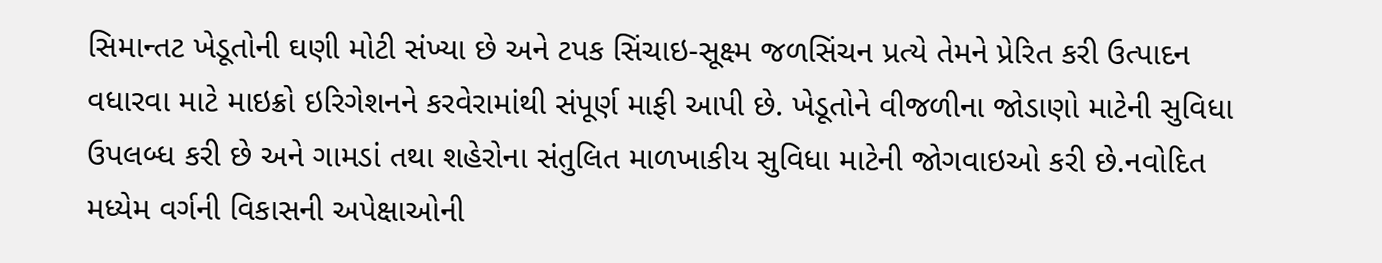સિમાન્તટ ખેડૂતોની ઘણી મોટી સંખ્યા છે અને ટપક સિંચાઇ-સૂક્ષ્મ જળસિંચન પ્રત્યે તેમને પ્રેરિત કરી ઉત્પાદન વધારવા માટે માઇક્રો ઇરિગેશનને કરવેરામાંથી સંપૂર્ણ માફી આપી છે. ખેડૂતોને વીજળીના જોડાણો માટેની સુવિધા ઉપલબ્ધ કરી છે અને ગામડાં તથા શહેરોના સંતુલિત માળખાકીય સુવિધા માટેની જોગવાઇઓ કરી છે.નવોદિત મધ્યેમ વર્ગની વિકાસની અપેક્ષાઓની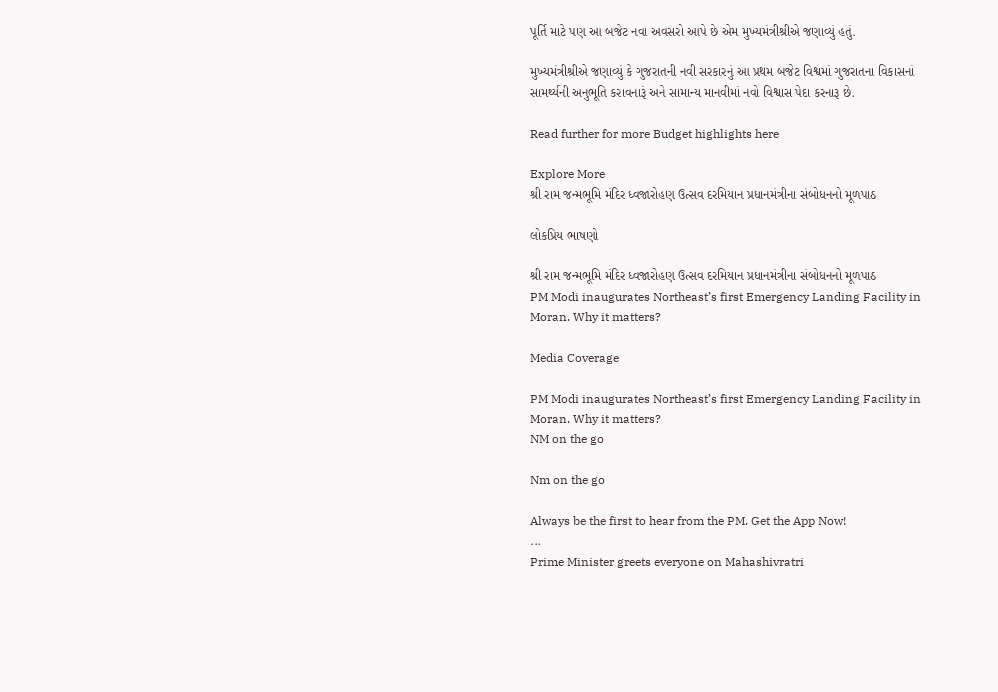પૂર્તિ માટે પણ આ બજેટ નવા અવસરો આપે છે એમ મુખ્યમંત્રીશ્રીએ જણાવ્યું હતું.

મુખ્યમંત્રીશ્રીએ જણાવ્યું કે ગુજરાતની નવી સરકારનું આ પ્રથમ બજેટ વિશ્વમાં ગુજરાતના વિકાસનાં સામર્થ્યની અનુભૂતિ કરાવનારૂં અને સામાન્ય માનવીમાં નવો વિશ્વાસ પેદા કરનારૂ છે.

Read further for more Budget highlights here

Explore More
શ્રી રામ જન્મભૂમિ મંદિર ધ્વજારોહણ ઉત્સવ દરમિયાન પ્રધાનમંત્રીના સંબોધનનો મૂળપાઠ

લોકપ્રિય ભાષણો

શ્રી રામ જન્મભૂમિ મંદિર ધ્વજારોહણ ઉત્સવ દરમિયાન પ્રધાનમંત્રીના સંબોધનનો મૂળપાઠ
PM Modi inaugurates Northeast’s first Emergency Landing Facility in Moran. Why it matters?

Media Coverage

PM Modi inaugurates Northeast’s first Emergency Landing Facility in Moran. Why it matters?
NM on the go

Nm on the go

Always be the first to hear from the PM. Get the App Now!
...
Prime Minister greets everyone on Mahashivratri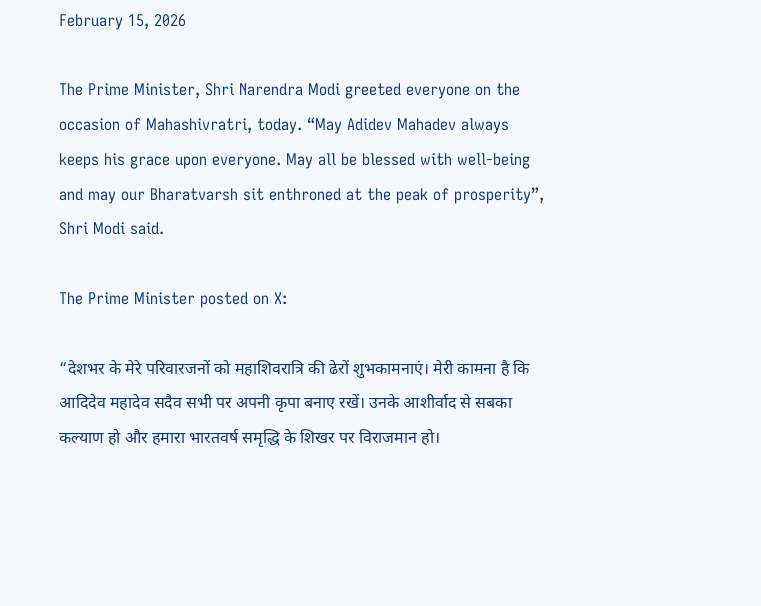February 15, 2026

The Prime Minister, Shri Narendra Modi greeted everyone on the occasion of Mahashivratri, today. “May Adidev Mahadev always keeps his grace upon everyone. May all be blessed with well-being and may our Bharatvarsh sit enthroned at the peak of prosperity”, Shri Modi said.

The Prime Minister posted on X:

“देशभर के मेरे परिवारजनों को महाशिवरात्रि की ढेरों शुभकामनाएं। मेरी कामना है कि आदिदेव महादेव सदैव सभी पर अपनी कृपा बनाए रखें। उनके आशीर्वाद से सबका कल्याण हो और हमारा भारतवर्ष समृद्धि के शिखर पर विराजमान हो।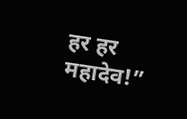हर हर महादेव!”